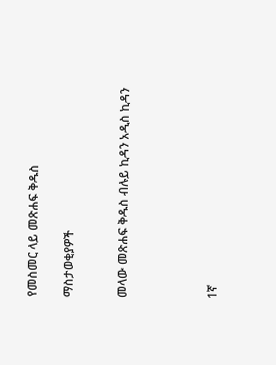የመስመር ላይ መጽሐፍ ቅዱስ

ማስታወቂያዎች


መላው መጽሐፍ ቅዱስ ብሉይ ኪዳን አዲስ ኪዳን




1ኛ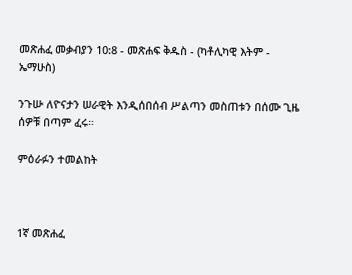መጽሐፈ መቃብያን 10:8 - መጽሐፍ ቅዱስ - (ካቶሊካዊ እትም - ኤማሁስ)

ንጉሡ ለዮናታን ሠራዊት እንዲሰበሰብ ሥልጣን መስጠቱን በሰሙ ጊዜ ሰዎቹ በጣም ፈሩ።

ምዕራፉን ተመልከት



1ኛ መጽሐፈ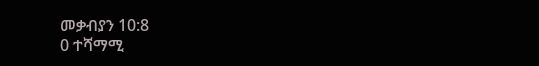መቃብያን 10:8
0 ተሻማሚ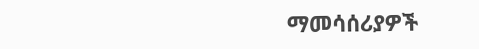ማመሳሰሪያዎች